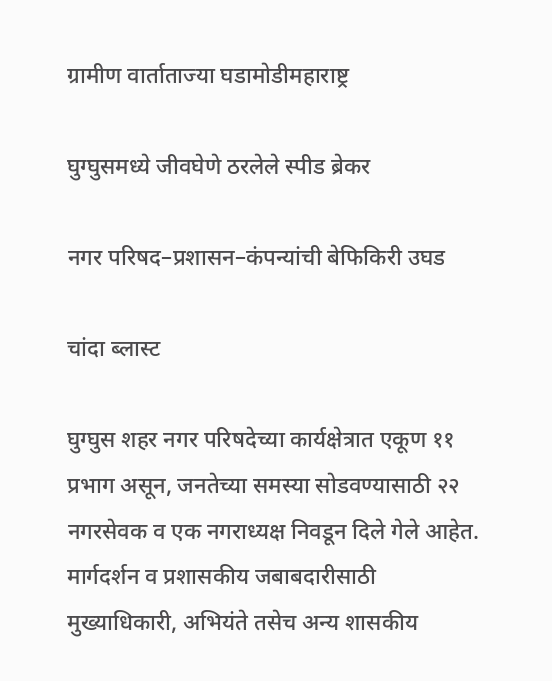ग्रामीण वार्ताताज्या घडामोडीमहाराष्ट्र

घुग्घुसमध्ये जीवघेणे ठरलेले स्पीड ब्रेकर

नगर परिषद–प्रशासन–कंपन्यांची बेफिकिरी उघड

चांदा ब्लास्ट

घुग्घुस शहर नगर परिषदेच्या कार्यक्षेत्रात एकूण ११ प्रभाग असून, जनतेच्या समस्या सोडवण्यासाठी २२ नगरसेवक व एक नगराध्यक्ष निवडून दिले गेले आहेत. मार्गदर्शन व प्रशासकीय जबाबदारीसाठी मुख्याधिकारी, अभियंते तसेच अन्य शासकीय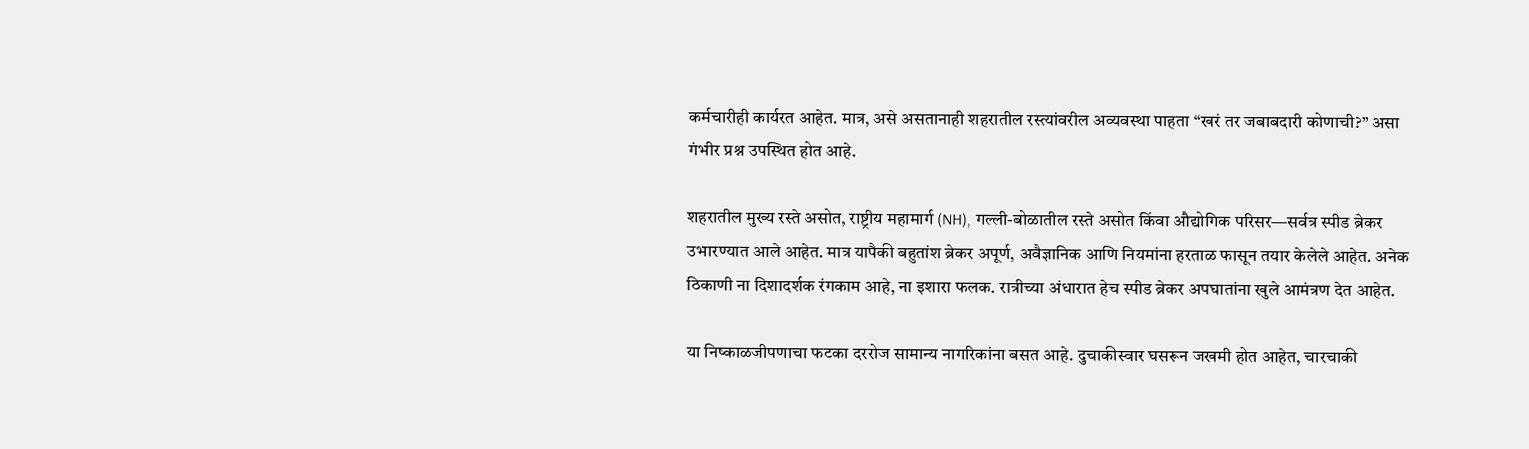कर्मचारीही कार्यरत आहेत. मात्र, असे असतानाही शहरातील रस्त्यांवरील अव्यवस्था पाहता “खरं तर जबाबदारी कोणाची?” असा गंभीर प्रश्न उपस्थित होत आहे.

शहरातील मुख्य रस्ते असोत, राष्ट्रीय महामार्ग (NH), गल्ली-बोळातील रस्ते असोत किंवा औद्योगिक परिसर—सर्वत्र स्पीड ब्रेकर उभारण्यात आले आहेत. मात्र यापैकी बहुतांश ब्रेकर अपूर्ण, अवैज्ञानिक आणि नियमांना हरताळ फासून तयार केलेले आहेत. अनेक ठिकाणी ना दिशादर्शक रंगकाम आहे, ना इशारा फलक. रात्रीच्या अंधारात हेच स्पीड ब्रेकर अपघातांना खुले आमंत्रण देत आहेत.

या निष्काळजीपणाचा फटका दररोज सामान्य नागरिकांना बसत आहे. दुचाकीस्वार घसरून जखमी होत आहेत, चारचाकी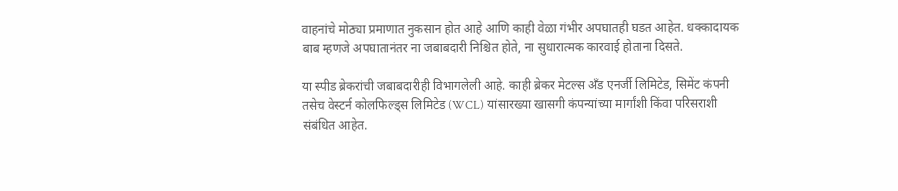वाहनांचे मोठ्या प्रमाणात नुकसान होत आहे आणि काही वेळा गंभीर अपघातही घडत आहेत. धक्कादायक बाब म्हणजे अपघातानंतर ना जबाबदारी निश्चित होते, ना सुधारात्मक कारवाई होताना दिसते.

या स्पीड ब्रेकरांची जबाबदारीही विभागलेली आहे. काही ब्रेकर मेटल्स अँड एनर्जी लिमिटेड, सिमेंट कंपनी तसेच वेस्टर्न कोलफिल्ड्स लिमिटेड (WCL) यांसारख्या खासगी कंपन्यांच्या मार्गांशी किंवा परिसराशी संबंधित आहेत.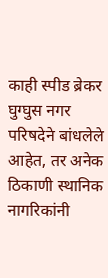काही स्पीड ब्रेकर घुग्घुस नगर परिषदेने बांधलेले आहेत, तर अनेक ठिकाणी स्थानिक नागरिकांनी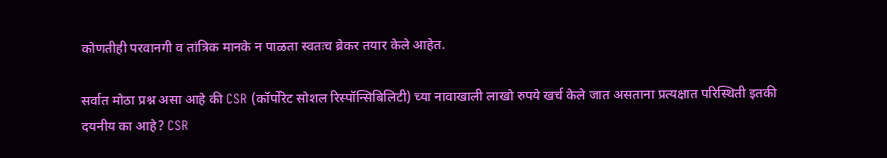कोणतीही परवानगी व तांत्रिक मानके न पाळता स्वतःच ब्रेकर तयार केले आहेत.

सर्वात मोठा प्रश्न असा आहे की CSR (कॉर्पोरेट सोशल रिस्पॉन्सिबिलिटी) च्या नावाखाली लाखो रुपये खर्च केले जात असताना प्रत्यक्षात परिस्थिती इतकी दयनीय का आहे? CSR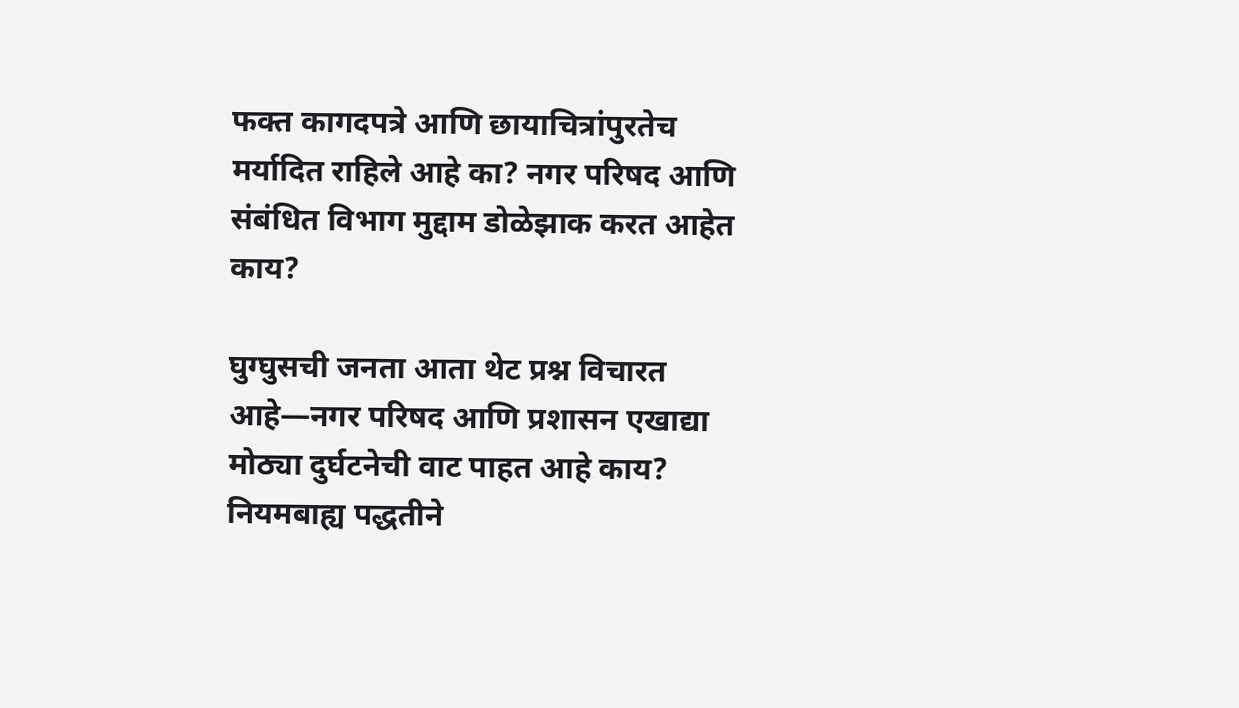फक्त कागदपत्रे आणि छायाचित्रांपुरतेच मर्यादित राहिले आहे का? नगर परिषद आणि संबंधित विभाग मुद्दाम डोळेझाक करत आहेत काय?

घुग्घुसची जनता आता थेट प्रश्न विचारत आहे—नगर परिषद आणि प्रशासन एखाद्या मोठ्या दुर्घटनेची वाट पाहत आहे काय? नियमबाह्य पद्धतीने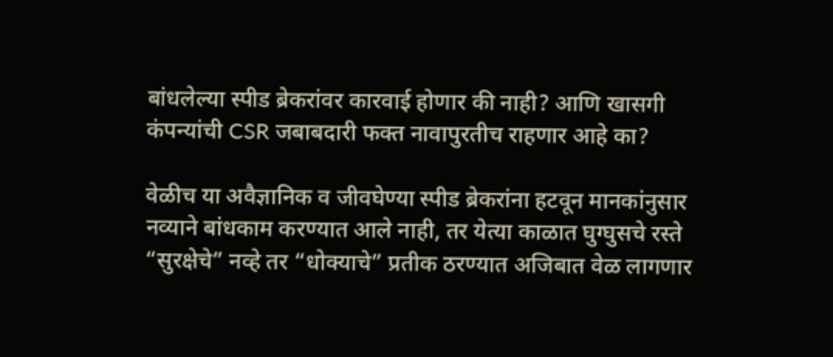बांधलेल्या स्पीड ब्रेकरांवर कारवाई होणार की नाही? आणि खासगी कंपन्यांची CSR जबाबदारी फक्त नावापुरतीच राहणार आहे का?

वेळीच या अवैज्ञानिक व जीवघेण्या स्पीड ब्रेकरांना हटवून मानकांनुसार नव्याने बांधकाम करण्यात आले नाही, तर येत्या काळात घुग्घुसचे रस्ते “सुरक्षेचे” नव्हे तर “धोक्याचे” प्रतीक ठरण्यात अजिबात वेळ लागणार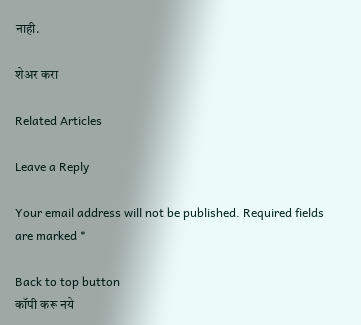नाही.

शेअर करा

Related Articles

Leave a Reply

Your email address will not be published. Required fields are marked *

Back to top button
कॉपी करू नये